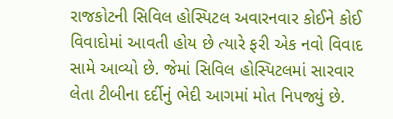રાજકોટની સિવિલ હોસ્પિટલ અવારનવાર કોઈને કોઈ વિવાદોમાં આવતી હોય છે ત્યારે ફરી એક નવો વિવાદ સામે આવ્યો છે. જેમાં સિવિલ હોસ્પિટલમાં સારવાર લેતા ટીબીના દર્દીનું ભેદી આગમાં મોત નિપજ્યું છે.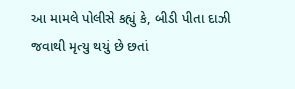આ મામલે પોલીસે કહ્યું કે, બીડી પીતા દાઝી જવાથી મૃત્યુ થયું છે છતાં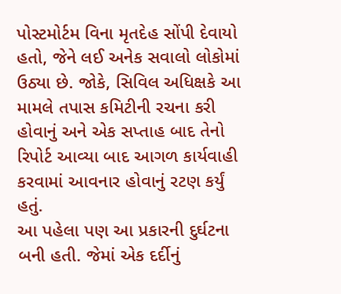પોસ્ટમોર્ટમ વિના મૃતદેહ સોંપી દેવાયો હતો, જેને લઈ અનેક સવાલો લોકોમાં ઉઠ્યા છે. જોકે, સિવિલ અધિક્ષકે આ મામલે તપાસ કમિટીની રચના કરી હોવાનું અને એક સપ્તાહ બાદ તેનો રિપોર્ટ આવ્યા બાદ આગળ કાર્યવાહી કરવામાં આવનાર હોવાનું રટણ કર્યું હતું.
આ પહેલા પણ આ પ્રકારની દુર્ઘટના બની હતી. જેમાં એક દર્દીનું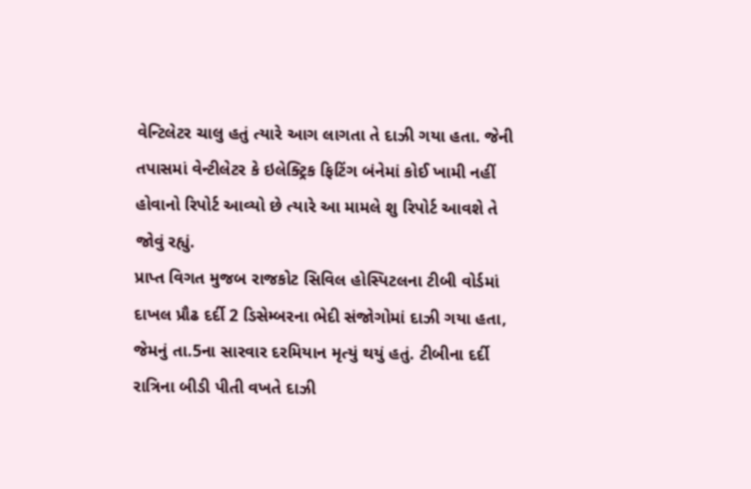વેન્ટિલેટર ચાલુ હતું ત્યારે આગ લાગતા તે દાઝી ગયા હતા. જેની તપાસમાં વેન્ટીલેટર કે ઇલેક્ટ્રિક ફિટિંગ બંનેમાં કોઈ ખામી નહીં હોવાનો રિપોર્ટ આવ્યો છે ત્યારે આ મામલે શુ રિપોર્ટ આવશે તે જોવું રહ્યું.
પ્રાપ્ત વિગત મુજબ રાજકોટ સિવિલ હોસ્પિટલના ટીબી વોર્ડમાં દાખલ પ્રૌઢ દર્દી 2 ડિસેમ્બરના ભેદી સંજોગોમાં દાઝી ગયા હતા, જેમનું તા.5ના સારવાર દરમિયાન મૃત્યું થયું હતું. ટીબીના દર્દી રાત્રિના બીડી પીતી વખતે દાઝી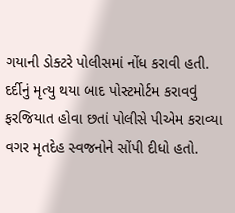ગયાની ડોક્ટરે પોલીસમાં નોંધ કરાવી હતી. દર્દીનું મૃત્યુ થયા બાદ પોસ્ટમોર્ટમ કરાવવું ફરજિયાત હોવા છતાં પોલીસે પીએમ કરાવ્યા વગર મૃતદેહ સ્વજનોને સોંપી દીધો હતો.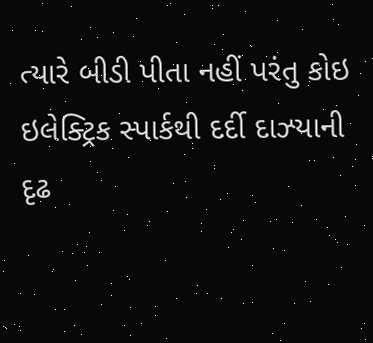ત્યારે બીડી પીતા નહીં પરંતુ કોઇ ઇલેક્ટ્રિક સ્પાર્કથી દર્દી દાઝ્યાની દૃઢ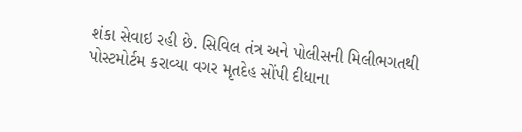શંકા સેવાઇ રહી છે. સિવિલ તંત્ર અને પોલીસની મિલીભગતથી પોસ્ટમોર્ટમ કરાવ્યા વગર મૃતદેહ સોંપી દીધાના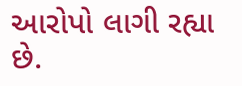આરોપો લાગી રહ્યા છે.